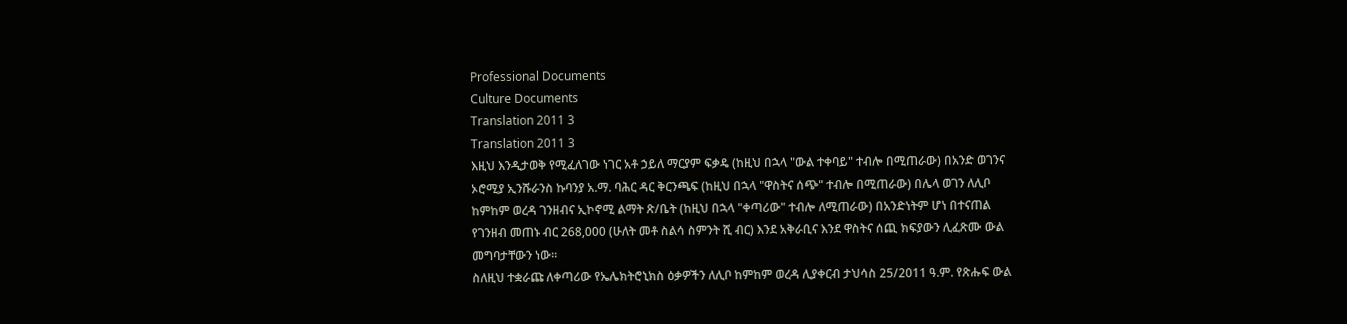Professional Documents
Culture Documents
Translation 2011 3
Translation 2011 3
እዚህ እንዲታወቅ የሚፈለገው ነገር አቶ ኃይለ ማርያም ፍቃዴ (ከዚህ በኋላ "ውል ተቀባይ" ተብሎ በሚጠራው) በአንድ ወገንና
ኦሮሚያ ኢንሹራንስ ኩባንያ አ.ማ. ባሕር ዳር ቅርንጫፍ (ከዚህ በኋላ "ዋስትና ሰጭ" ተብሎ በሚጠራው) በሌላ ወገን ለሊቦ
ከምከም ወረዳ ገንዘብና ኢኮኖሚ ልማት ጽ/ቤት (ከዚህ በኋላ "ቀጣሪው" ተብሎ ለሚጠራው) በአንድነትም ሆነ በተናጠል
የገንዘብ መጠኑ ብር 268,000 (ሁለት መቶ ስልሳ ስምንት ሺ ብር) እንደ አቅራቢና እንደ ዋስትና ሰጪ ክፍያውን ሊፈጽሙ ውል
መግባታቸውን ነው፡፡
ስለዚህ ተቋራጩ ለቀጣሪው የኤሌክትሮኒክስ ዕቃዎችን ለሊቦ ከምከም ወረዳ ሊያቀርብ ታህሳስ 25/2011 ዓ.ም. የጽሑፍ ውል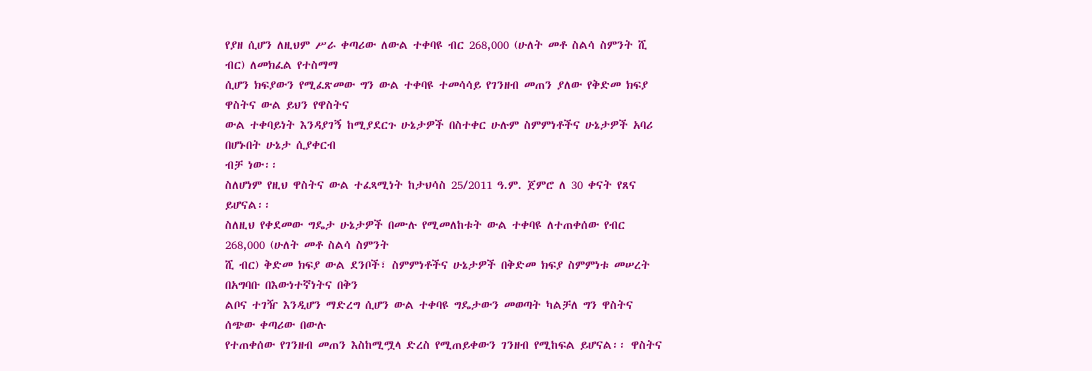የያዘ ሲሆን ለዚህም ሥራ ቀጣሪው ለውል ተቀባዩ ብር 268,000 (ሁለት መቶ ስልሳ ስምንት ሺ ብር) ለመክፈል የተስማማ
ሲሆን ክፍያውን የሚፈጽመው ግን ውል ተቀባዩ ተመሳሳይ የገንዘብ መጠን ያለው የቅድመ ክፍያ ዋስትና ውል ይህን የዋስትና
ውል ተቀባይነት እንዳያገኝ ከሚያደርጉ ሁኔታዎች በስተቀር ሁሉም ስምምነቶችና ሁኔታዎች አባሪ በሆኑበት ሁኔታ ሲያቀርብ
ብቻ ነው፡፡
ስለሆነም የዚህ ዋስትና ውል ተፈጻሚነት ከታህሳስ 25/2011 ዓ.ም. ጀምሮ ለ 30 ቀናት የጸና ይሆናል፡፡
ስለዚህ የቀደመው ግዴታ ሁኔታዎች በሙሉ የሚመለከቱት ውል ተቀባዩ ለተጠቀሰው የብር 268,000 (ሁለት መቶ ስልሳ ስምንት
ሺ ብር) ቅድመ ክፍያ ውል ደንቦች፣ ስምምነቶችና ሁኔታዎች በቅድመ ክፍያ ስምምነቱ መሠረት በአግባቡ በእውነተኛነትና በቅን
ልቦና ተገዥ እንዲሆን ማድረግ ሲሆን ውል ተቀባዩ ግዴታውን መወጣት ካልቻለ ግን ዋስትና ሰጭው ቀጣሪው በውሉ
የተጠቀሰው የገንዘብ መጠን እስከሚሟላ ድረስ የሚጠይቀውን ገንዘብ የሚከፍል ይሆናል፡፡ ዋስትና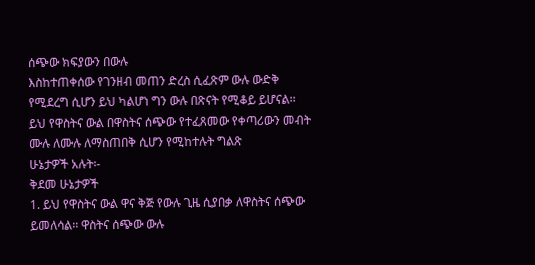ሰጭው ክፍያውን በውሉ
እስከተጠቀሰው የገንዘብ መጠን ድረስ ሲፈጽም ውሉ ውድቅ የሚደረግ ሲሆን ይህ ካልሆነ ግን ውሉ በጽናት የሚቆይ ይሆናል፡፡
ይህ የዋስትና ውል በዋስትና ሰጭው የተፈጸመው የቀጣሪውን መብት ሙሉ ለሙሉ ለማስጠበቅ ሲሆን የሚከተሉት ግልጽ
ሁኔታዎች አሉት፡-
ቅደመ ሁኔታዎች
1. ይህ የዋስትና ውል ዋና ቅጅ የውሉ ጊዜ ሲያበቃ ለዋስትና ሰጭው ይመለሳል፡፡ ዋስትና ሰጭው ውሉ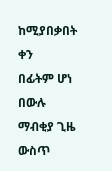ከሚያበቃበት ቀን
በፊትም ሆነ በውሉ ማብቂያ ጊዜ ውስጥ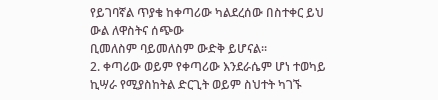የይገባኛል ጥያቄ ከቀጣሪው ካልደረሰው በስተቀር ይህ ውል ለዋስትና ሰጭው
ቢመለስም ባይመለስም ውድቅ ይሆናል፡፡
2. ቀጣሪው ወይም የቀጣሪው እንደራሴም ሆነ ተወካይ ኪሣራ የሚያስከትል ድርጊት ወይም ስህተት ካገኙ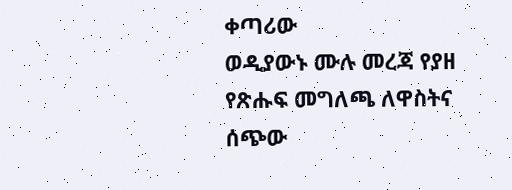ቀጣሪው
ወዲያውኑ ሙሉ መረጃ የያዘ የጽሑፍ መግለጫ ለዋስትና ሰጭው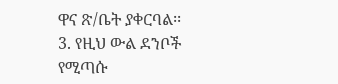ዋና ጽ/ቤት ያቀርባል፡፡
3. የዚህ ውል ደንቦች የሚጣሱ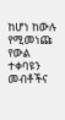ከሆነ ከውሉ የሚመነጩ የውል ተቀባዩን መብቶችና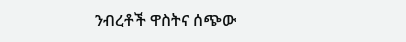ንብረቶች ዋስትና ሰጭው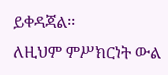ይቀዳጃል፡፡
ለዚህም ምሥክርነት ውል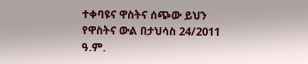ተቀባዩና ዋስትና ሰጭው ይህን የዋስትና ውል በታህሳስ 24/2011 ዓ.ም.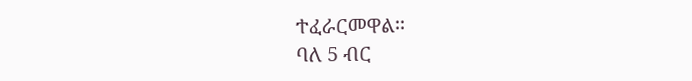ተፈራርመዋል፡፡
ባለ 5 ብር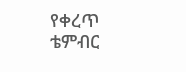የቀረጥ
ቴምብር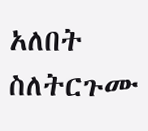አለበት
ስለትርጉሙ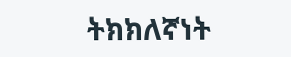ትክክለኛነት